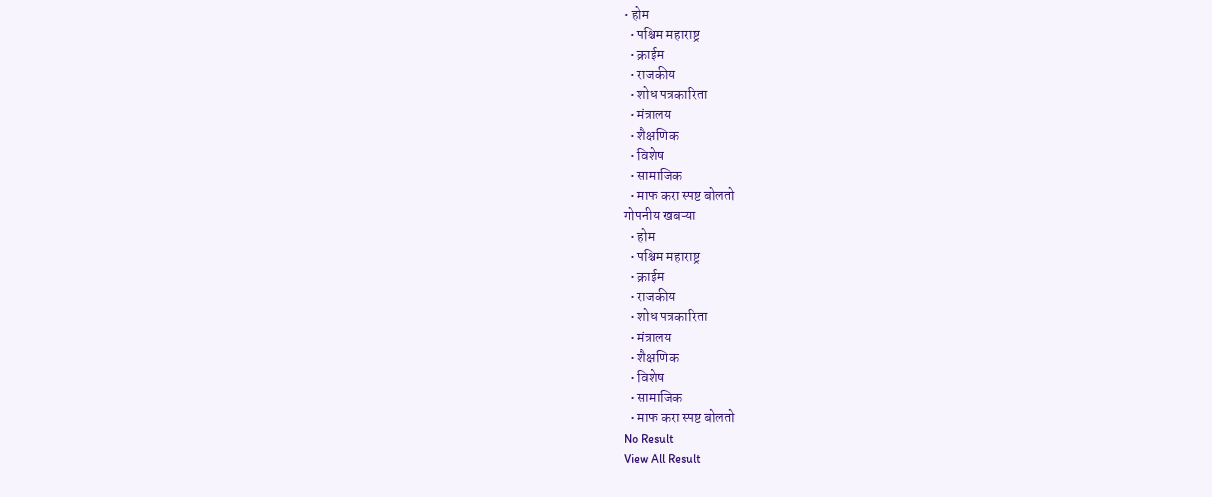• होम
  • पश्चिम महाराष्ट्र
  • क्राईम
  • राजकीय
  • शोध पत्रकारिता
  • मंत्रालय
  • शैक्षणिक
  • विशेष
  • सामाजिक
  • माफ करा स्पष्ट बोलतो
गोपनीय खबऱ्या
  • होम
  • पश्चिम महाराष्ट्र
  • क्राईम
  • राजकीय
  • शोध पत्रकारिता
  • मंत्रालय
  • शैक्षणिक
  • विशेष
  • सामाजिक
  • माफ करा स्पष्ट बोलतो
No Result
View All Result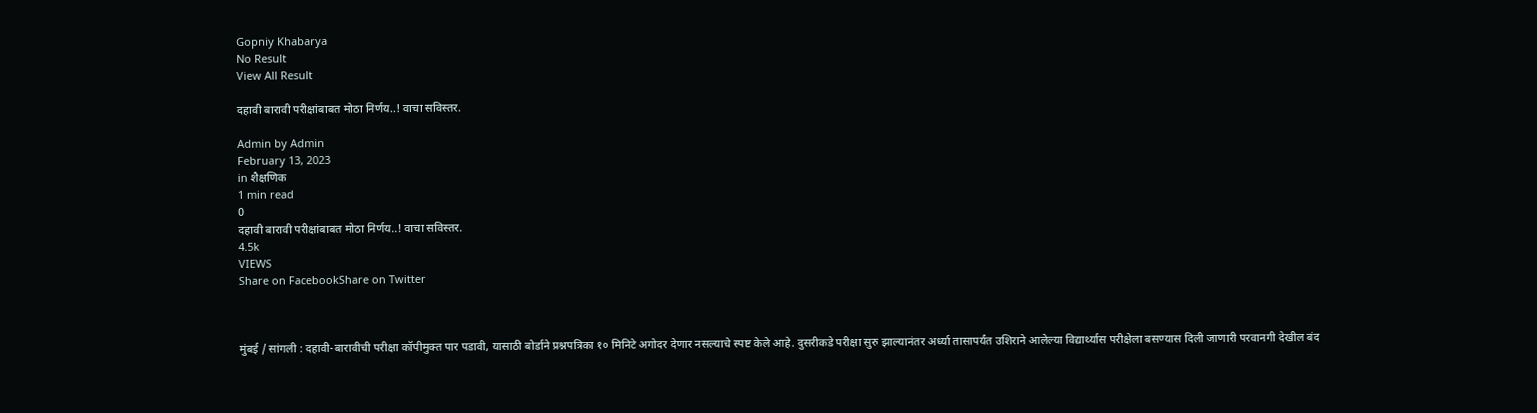Gopniy Khabarya
No Result
View All Result

दहावी बारावी परीक्षांबाबत मोठा निर्णय..! वाचा सविस्तर.

Admin by Admin
February 13, 2023
in शैक्षणिक
1 min read
0
दहावी बारावी परीक्षांबाबत मोठा निर्णय..! वाचा सविस्तर.
4.5k
VIEWS
Share on FacebookShare on Twitter



मुंबई / सांगली : दहावी-बारावीची परीक्षा कॉपीमुक्त पार पडावी, यासाठी बोर्डाने प्रश्नपत्रिका १० मिनिटे अगोदर देणार नसल्याचे स्पष्ट केले आहे. दुसरीकडे परीक्षा सुरु झाल्यानंतर अर्ध्या तासापर्यंत उशिराने आलेल्या विद्यार्थ्यास परीक्षेला बसण्यास दिली जाणारी परवानगी देखील बंद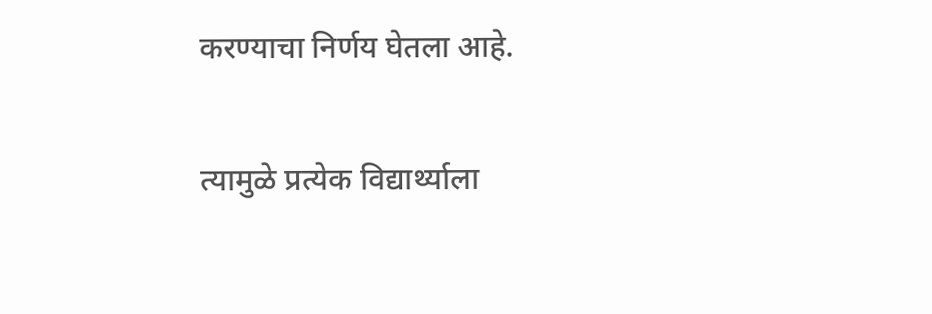करण्याचा निर्णय घेतला आहे.

त्यामुळे प्रत्येक विद्यार्थ्याला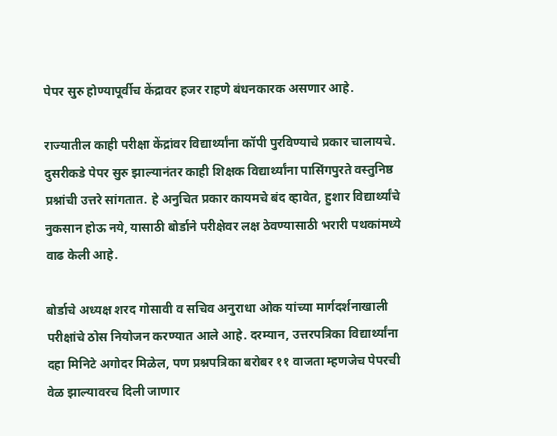पेपर सुरु होण्यापूर्वीच केंद्रावर हजर राहणे बंधनकारक असणार आहे.

राज्यातील काही परीक्षा केंद्रांवर विद्यार्थ्यांना कॉपी पुरविण्याचे प्रकार चालायचे. दुसरीकडे पेपर सुरु झाल्यानंतर काही शिक्षक विद्यार्थ्यांना पासिंगपुरते वस्तुनिष्ठ प्रश्नांची उत्तरे सांगतात. हे अनुचित प्रकार कायमचे बंद व्हावेत, हुशार विद्यार्थ्यांचे नुकसान होऊ नये, यासाठी बोर्डाने परीक्षेवर लक्ष ठेवण्यासाठी भरारी पथकांमध्ये वाढ केली आहे.

बोर्डाचे अध्यक्ष शरद गोसावी व सचिव अनुराधा ओक यांच्या मार्गदर्शनाखाली परीक्षांचे ठोस नियोजन करण्यात आले आहे. दरम्यान, उत्तरपत्रिका विद्यार्थ्यांना दहा मिनिटे अगोदर मिळेल, पण प्रश्नपत्रिका बरोबर ११ वाजता म्हणजेच पेपरची वेळ झाल्यावरच दिली जाणार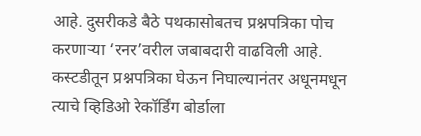आहे. दुसरीकडे बैठे पथकासोबतच प्रश्नपत्रिका पोच करणाऱ्या ‘रनर’वरील जबाबदारी वाढविली आहे. कस्टडीतून प्रश्नपत्रिका घेऊन निघाल्यानंतर अधूनमधून त्याचे व्हिडिओ रेकॉर्डिंग बोर्डाला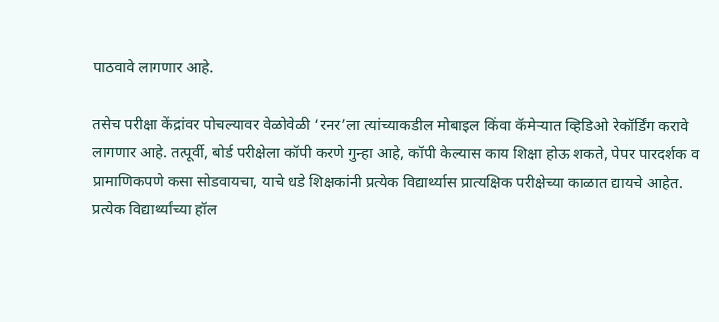पाठवावे लागणार आहे.

तसेच परीक्षा केंद्रांवर पोचल्यावर वेळोवेळी ‘रनर’ला त्यांच्याकडील मोबाइल किंवा कॅमेऱ्यात व्हिडिओ रेकॉर्डिंग करावे लागणार आहे. तत्पूर्वी, बोर्ड परीक्षेला कॉपी करणे गुन्हा आहे, कॉपी केल्यास काय शिक्षा होऊ शकते, पेपर पारदर्शक व प्रामाणिकपणे कसा सोडवायचा, याचे धडे शिक्षकांनी प्रत्येक विद्यार्थ्यास प्रात्यक्षिक परीक्षेच्या काळात द्यायचे आहेत. प्रत्येक विद्यार्थ्यांच्या हॉल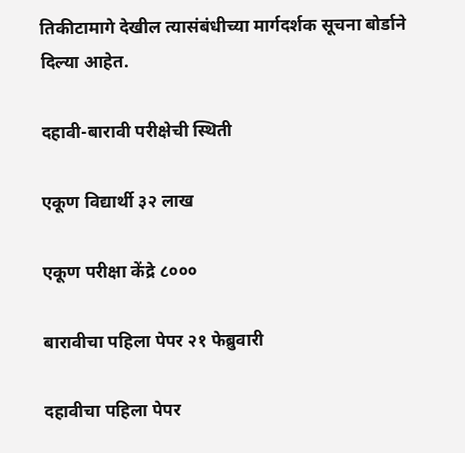तिकीटामागे देखील त्यासंबंधीच्या मार्गदर्शक सूचना बोर्डाने दिल्या आहेत.

दहावी-बारावी परीक्षेची स्थिती

एकूण विद्यार्थी ३२ लाख

एकूण परीक्षा केंद्रे ८०००

बारावीचा पहिला पेपर २१ फेब्रुवारी

दहावीचा पहिला पेपर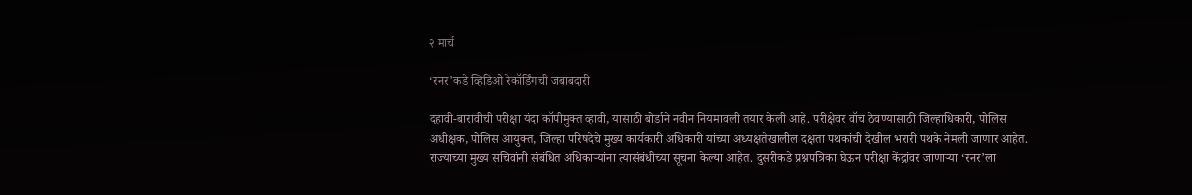२ मार्च

‘रनर’कडे व्हिडिओ रेकॉर्डिंगची जबाबदारी

दहावी-बारावीची परीक्षा यंदा कॉपीमुक्त व्हावी, यासाठी बोर्डाने नवीन नियमावली तयार केली आहे. परीक्षेवर वॉच ठेवण्यासाठी जिल्हाधिकारी, पोलिस अधीक्षक, पोलिस आयुक्त, जिल्हा परिषदेचे मुख्य कार्यकारी अधिकारी यांच्या अध्यक्षतेखालील दक्षता पथकांची देखील भरारी पथके नेमली जाणार आहेत. राज्याच्या मुख्य सचिवांनी संबंधित अधिकाऱ्यांना त्यासंबंधीच्या सूचना केल्या आहेत. दुसरीकडे प्रश्नपत्रिका घेऊन परीक्षा केंद्रांवर जाणाऱ्या ‘रनर’ला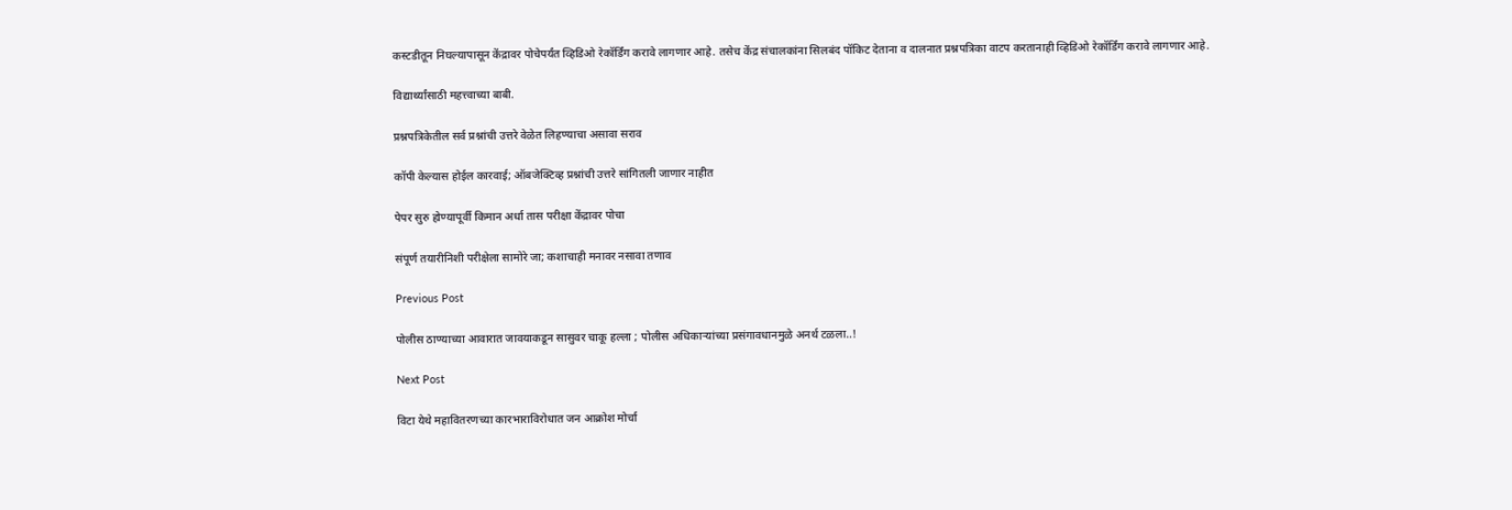कस्टडीतून निघल्यापासून केंद्रावर पोचेपर्यंत व्हिडिओ रेकॉर्डिंग करावे लागणार आहे. तसेच केंद्र संचालकांना सिलबंद पॉकिट देताना व दालनात प्रश्नपत्रिका वाटप करतानाही व्हिडिओ रेकॉर्डिंग करावे लागणार आहे.

विद्यार्थ्यांसाठी महत्त्वाच्या बाबी.

प्रश्नपत्रिकेतील सर्व प्रश्नांची उत्तरे वेळेत लिहण्याचा असावा सराव

कॉपी केल्यास होईल कारवाई; ऑबजेक्टिव्ह प्रश्नांची उत्तरे सांगितली जाणार नाहीत

पेपर सुरु होण्यापूर्वी किमान अर्धा तास परीक्षा केंद्रावर पोचा

संपूर्ण तयारीनिशी परीक्षेला सामोरे जा; कशाचाही मनावर नसावा तणाव

Previous Post

पोलीस ठाण्याच्या आवारात जावयाकडून सासुवर चाकू हल्ला ; पोलीस अधिकाऱ्यांच्या प्रसंगावधानमुळे अनर्थ टळला..!

Next Post

विटा येथे महावितरणच्या कारभाराविरोधात जन आक्रोश मोर्चा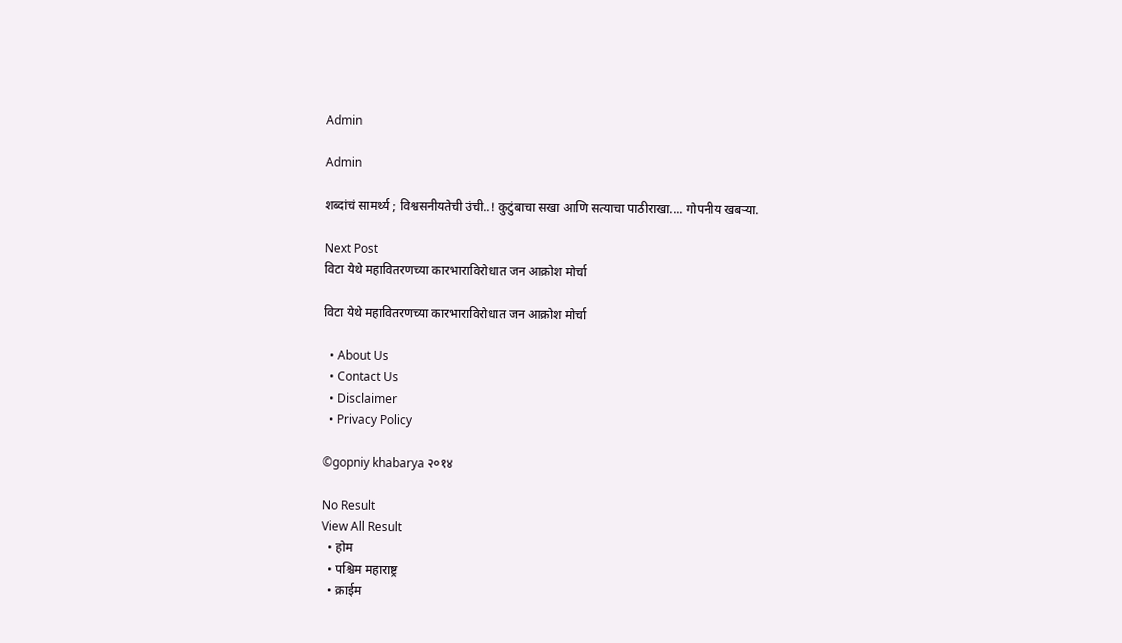Admin

Admin

शब्दांचं सामर्थ्य ; विश्वसनीयतेची उंची..! कुटुंबाचा सखा आणि सत्याचा पाठीराखा.... गोपनीय खबऱ्या.

Next Post
विटा येथे महावितरणच्या कारभाराविरोधात जन आक्रोश मोर्चा

विटा येथे महावितरणच्या कारभाराविरोधात जन आक्रोश मोर्चा

  • About Us
  • Contact Us
  • Disclaimer
  • Privacy Policy

©gopniy khabarya २०१४

No Result
View All Result
  • होम
  • पश्चिम महाराष्ट्र
  • क्राईम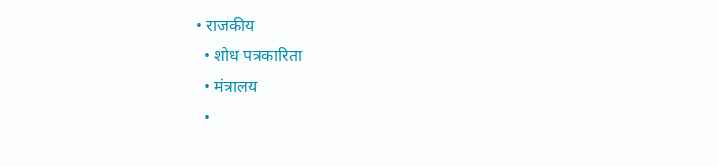• राजकीय
  • शोध पत्रकारिता
  • मंत्रालय
  •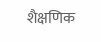शैक्षणिक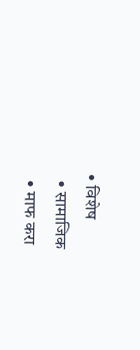• विशेष
  • सामाजिक
  • माफ करा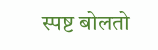स्पष्ट बोलतो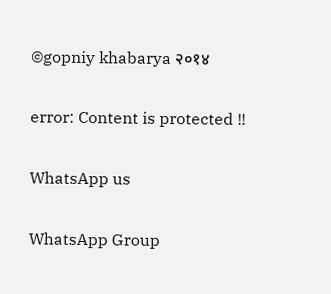©gopniy khabarya २०१४

error: Content is protected !!

WhatsApp us

WhatsApp Group